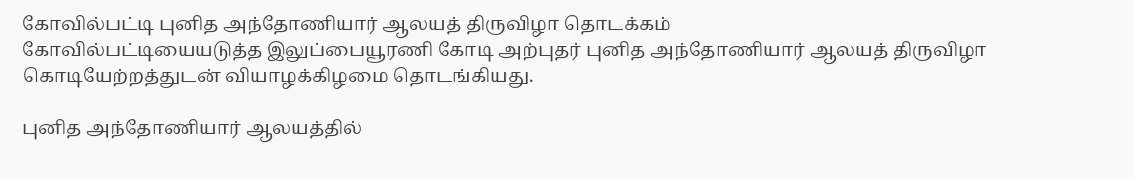கோவில்பட்டி புனித அந்தோணியார் ஆலயத் திருவிழா தொடக்கம்
கோவில்பட்டியையடுத்த இலுப்பையூரணி கோடி அற்புதர் புனித அந்தோணியார் ஆலயத் திருவிழா கொடியேற்றத்துடன் வியாழக்கிழமை தொடங்கியது.

புனித அந்தோணியார் ஆலயத்தில்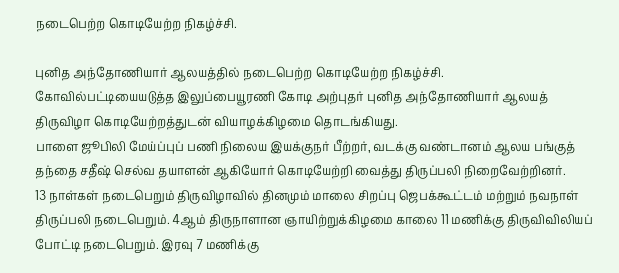நடைபெற்ற கொடியேற்ற நிகழ்ச்சி.

புனித அந்தோணியார் ஆலயத்தில் நடைபெற்ற கொடியேற்ற நிகழ்ச்சி.
கோவில்பட்டியையடுத்த இலுப்பையூரணி கோடி அற்புதர் புனித அந்தோணியார் ஆலயத் திருவிழா கொடியேற்றத்துடன் வியாழக்கிழமை தொடங்கியது.
பாளை ஜூபிலி மேய்ப்புப் பணி நிலைய இயக்குநர் பீற்றர், வடக்கு வண்டானம் ஆலய பங்குத் தந்தை சதீஷ் செல்வ தயாளன் ஆகியோர் கொடியேற்றி வைத்து திருப்பலி நிறைவேற்றினர்.
13 நாள்கள் நடைபெறும் திருவிழாவில் தினமும் மாலை சிறப்பு ஜெபக்கூட்டம் மற்றும் நவநாள் திருப்பலி நடைபெறும். 4ஆம் திருநாளான ஞாயிற்றுக்கிழமை காலை 11 மணிக்கு திருவிவிலியப் போட்டி நடைபெறும். இரவு 7 மணிக்கு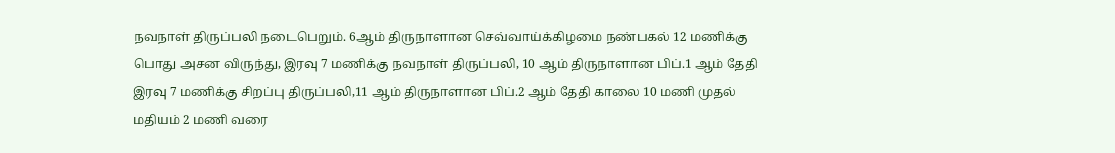நவநாள் திருப்பலி நடைபெறும். 6ஆம் திருநாளான செவ்வாய்க்கிழமை நண்பகல் 12 மணிக்கு பொது அசன விருந்து, இரவு 7 மணிக்கு நவநாள் திருப்பலி, 10 ஆம் திருநாளான பிப்.1 ஆம் தேதி இரவு 7 மணிக்கு சிறப்பு திருப்பலி,11 ஆம் திருநாளான பிப்.2 ஆம் தேதி காலை 10 மணி முதல் மதியம் 2 மணி வரை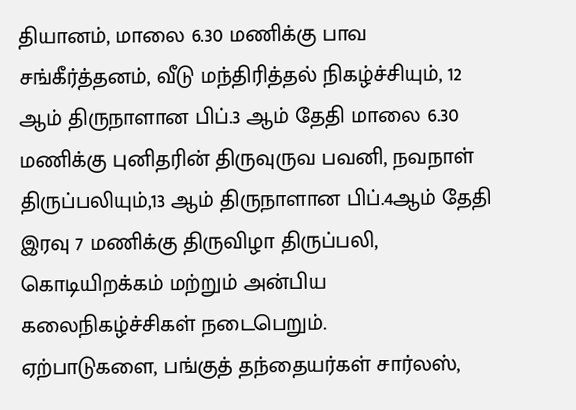தியானம், மாலை 6.30 மணிக்கு பாவ சங்கீர்த்தனம், வீடு மந்திரித்தல் நிகழ்ச்சியும், 12 ஆம் திருநாளான பிப்.3 ஆம் தேதி மாலை 6.30 மணிக்கு புனிதரின் திருவுருவ பவனி, நவநாள் திருப்பலியும்,13 ஆம் திருநாளான பிப்.4ஆம் தேதி இரவு 7 மணிக்கு திருவிழா திருப்பலி, கொடியிறக்கம் மற்றும் அன்பிய கலைநிகழ்ச்சிகள் நடைபெறும்.
ஏற்பாடுகளை, பங்குத் தந்தையர்கள் சார்லஸ்,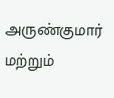அருண்குமார் மற்றும்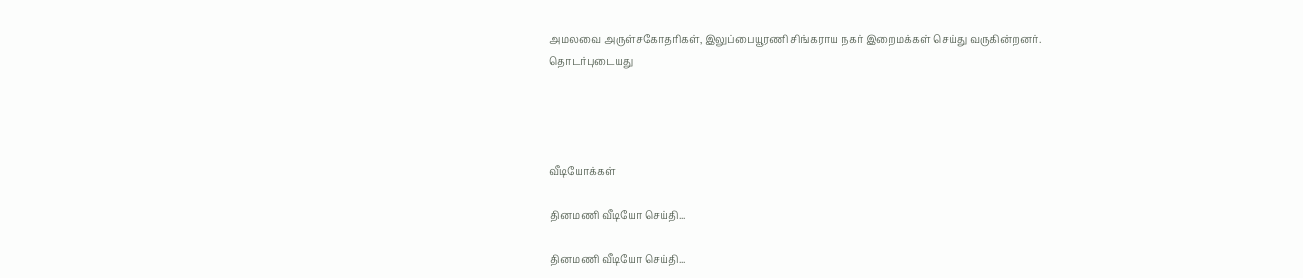அமலவை அருள்சகோதரிகள், இலுப்பையூரணி சிங்கராய நகர் இறைமக்கள் செய்து வருகின்றனர்.
தொடர்புடையது




வீடியோக்கள்

தினமணி வீடியோ செய்தி...

தினமணி வீடியோ செய்தி...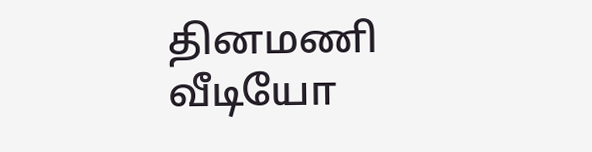தினமணி வீடியோ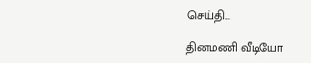செய்தி...

தினமணி வீடியோ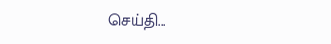செய்தி...